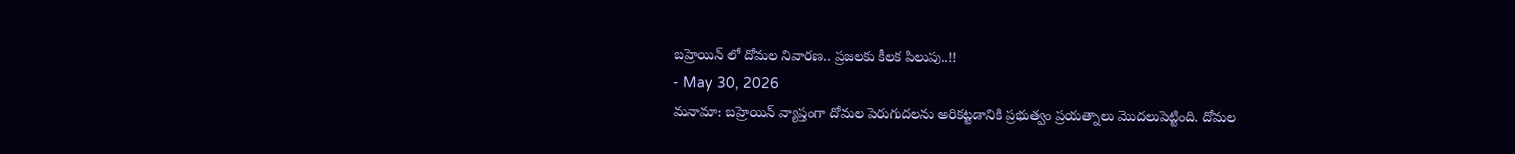బహ్రెయిన్ లో దోమల నివారణ.. ప్రజలకు కీలక పిలుపు..!!
- May 30, 2026
మనామా: బహ్రెయిన్ వ్యాప్తంగా దోమల పెరుగుదలను అరికట్టడానికి ప్రభుత్వం ప్రయత్నాలు మొదలుపెట్టింది. దోమల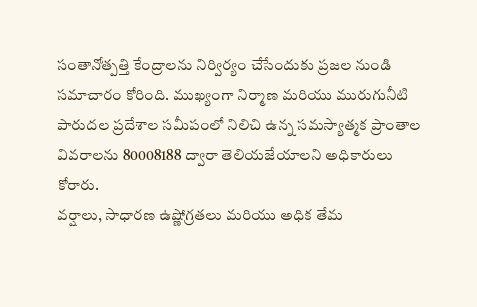సంతానోత్పత్తి కేంద్రాలను నిర్విర్యం చేసేందుకు ప్రజల నుండి సమాచారం కోరింది. ముఖ్యంగా నిర్మాణ మరియు మురుగునీటి పారుదల ప్రదేశాల సమీపంలో నిలిచి ఉన్న సమస్యాత్మక ప్రాంతాల వివరాలను 80008188 ద్వారా తెలియజేయాలని అధికారులు కోరారు.
వర్షాలు, సాధారణ ఉష్ణోగ్రతలు మరియు అధిక తేమ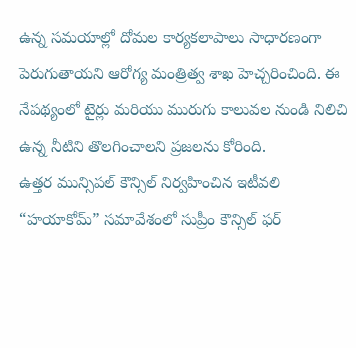ఉన్న సమయాల్లో దోమల కార్యకలాపాలు సాధారణంగా పెరుగుతాయని ఆరోగ్య మంత్రిత్వ శాఖ హెచ్చరించింది. ఈ నేపథ్యంలో టైర్లు మరియు మురుగు కాలువల నుండి నిలిచి ఉన్న నీటిని తొలగించాలని ప్రజలను కోరింది.
ఉత్తర మున్సిపల్ కౌన్సిల్ నిర్వహించిన ఇటీవలి “హయాకోమ్” సమావేశంలో సుప్రీం కౌన్సిల్ ఫర్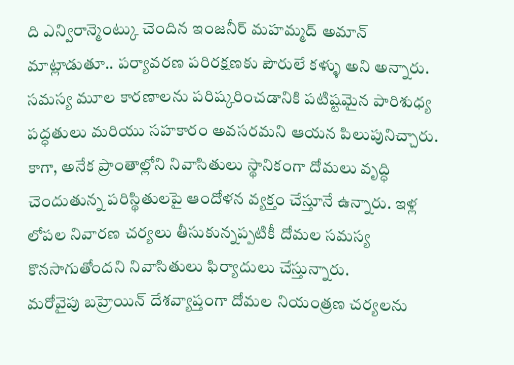ది ఎన్విరాన్మెంట్కు చెందిన ఇంజనీర్ మహమ్మద్ అమాన్ మాట్లాడుతూ.. పర్యావరణ పరిరక్షణకు పౌరులే కళ్ళు అని అన్నారు. సమస్య మూల కారణాలను పరిష్కరించడానికి పటిష్టమైన పారిశుధ్య పద్ధతులు మరియు సహకారం అవసరమని ఆయన పిలుపునిచ్చారు.
కాగా, అనేక ప్రాంతాల్లోని నివాసితులు స్థానికంగా దోమలు వృద్ధి చెందుతున్న పరిస్థితులపై ఆందోళన వ్యక్తం చేస్తూనే ఉన్నారు. ఇళ్ల లోపల నివారణ చర్యలు తీసుకున్నప్పటికీ దోమల సమస్య కొనసాగుతోందని నివాసితులు ఫిర్యాదులు చేస్తున్నారు.
మరోవైపు బహ్రెయిన్ దేశవ్యాప్తంగా దోమల నియంత్రణ చర్యలను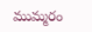ముమ్మరం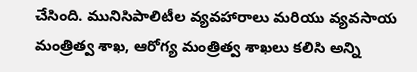చేసింది. మునిసిపాలిటీల వ్యవహారాలు మరియు వ్యవసాయ మంత్రిత్వ శాఖ, ఆరోగ్య మంత్రిత్వ శాఖలు కలిసి అన్ని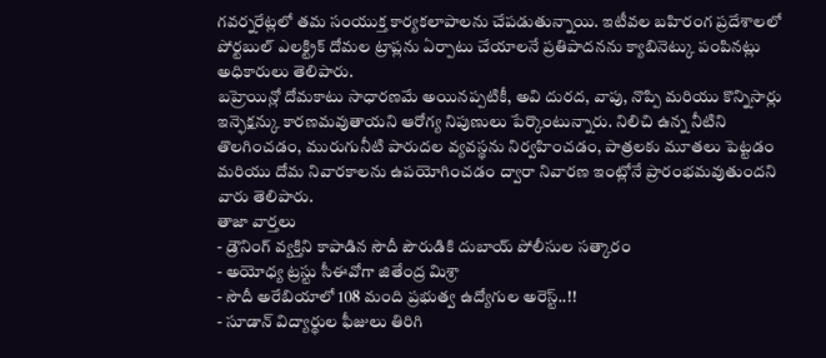గవర్నరేట్లలో తమ సంయుక్త కార్యకలాపాలను చేపడుతున్నాయి. ఇటీవల బహిరంగ ప్రదేశాలలో పోర్టబుల్ ఎలక్ట్రిక్ దోమల ట్రాప్లను ఏర్పాటు చేయాలనే ప్రతిపాదనను క్యాబినెట్కు పంపినట్లు అధికారులు తెలిపారు.
బహ్రెయిన్లో దోమకాటు సాధారణమే అయినప్పటికీ, అవి దురద, వాపు, నొప్పి మరియు కొన్నిసార్లు ఇన్ఫెక్షన్కు కారణమవుతాయని ఆరోగ్య నిపుణులు పేర్కొంటున్నారు. నిలిచి ఉన్న నీటిని తొలగించడం, మురుగునీటి పారుదల వ్యవస్థను నిర్వహించడం, పాత్రలకు మూతలు పెట్టడం మరియు దోమ నివారకాలను ఉపయోగించడం ద్వారా నివారణ ఇంట్లోనే ప్రారంభమవుతుందని వారు తెలిపారు.
తాజా వార్తలు
- డ్రౌనింగ్ వ్యక్తిని కాపాడిన సౌదీ పౌరుడికి దుబాయ్ పోలీసుల సత్కారం
- అయోధ్య ట్రస్టు సీఈవోగా జితేంద్ర మిశ్రా
- సౌదీ అరేబియాలో 108 మంది ప్రభుత్వ ఉద్యోగుల అరెస్ట్..!!
- సూడాన్ విద్యార్థుల ఫీజులు తిరిగి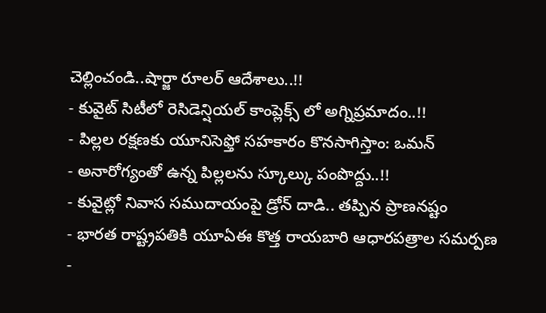చెల్లించండి..షార్జా రూలర్ ఆదేశాలు..!!
- కువైట్ సిటీలో రెసిడెన్షియల్ కాంప్లెక్స్ లో అగ్నిప్రమాదం..!!
- పిల్లల రక్షణకు యూనిసెఫ్తో సహకారం కొనసాగిస్తాం: ఒమన్
- అనారోగ్యంతో ఉన్న పిల్లలను స్కూల్కు పంపొద్దు..!!
- కువైట్లో నివాస సముదాయంపై డ్రోన్ దాడి.. తప్పిన ప్రాణనష్టం
- భారత రాష్ట్రపతికి యూఏఈ కొత్త రాయబారి ఆధారపత్రాల సమర్పణ
-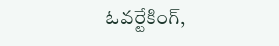ఓవర్టేకింగ్,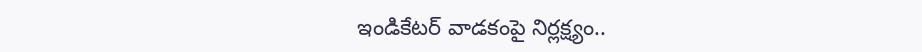ఇండికేటర్ వాడకంపై నిర్లక్ష్యం..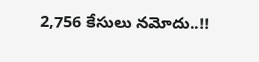2,756 కేసులు నమోదు..!!